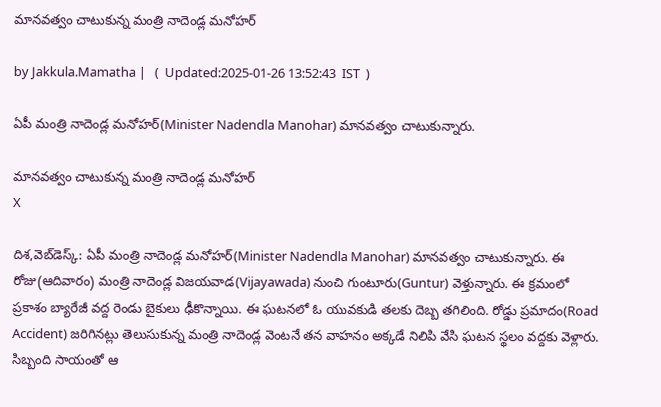మానవత్వం చాటుకున్న మంత్రి నాదెండ్ల మనోహర్

by Jakkula.Mamatha |   (  Updated:2025-01-26 13:52:43  IST  )

ఏపీ మంత్రి నాదెండ్ల మనోహర్(Minister Nadendla Manohar) మానవత్వం చాటుకున్నారు.

మానవత్వం చాటుకున్న మంత్రి నాదెండ్ల మనోహర్
X

దిశ,వెబ్‌డెస్క్: ఏపీ మంత్రి నాదెండ్ల మనోహర్(Minister Nadendla Manohar) మానవత్వం చాటుకున్నారు. ఈ రోజు(ఆదివారం) మంత్రి నాదెండ్ల విజయవాడ(Vijayawada) నుంచి గుంటూరు(Guntur) వెళ్తున్నారు. ఈ క్రమంలో ప్రకాశం బ్యారేజీ వద్ద రెండు బైకులు ఢీకొన్నాయి. ఈ ఘటనలో ఓ యువకుడి తలకు దెబ్బ తగిలింది. రోడ్డు ప్రమాదం(Road Accident) జరిగినట్లు తెలుసుకున్న మంత్రి నాదెండ్ల వెంటనే తన వాహనం అక్కడే నిలిపి వేసి ఘటన స్థలం వద్దకు వెళ్లారు. సిబ్బంది సాయంతో ఆ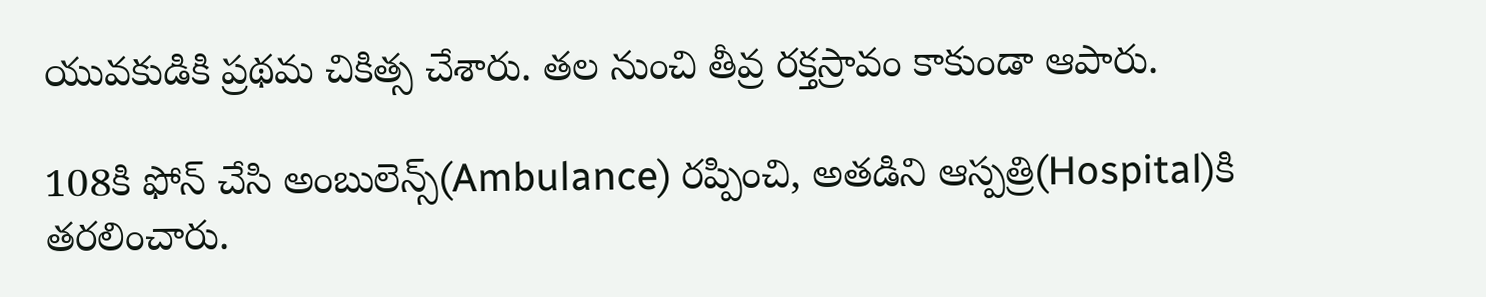యువకుడికి ప్రథమ చికిత్స చేశారు. తల నుంచి తీవ్ర రక్తస్రావం కాకుండా ఆపారు.

108కి ఫోన్ చేసి అంబులెన్స్(Ambulance) రప్పించి, అతడిని ఆస్పత్రి(Hospital)కి తరలించారు.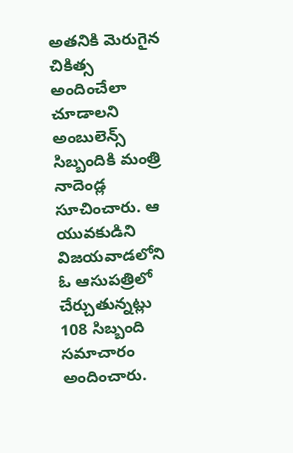అతనికి మెరుగైన చికిత్స అందించేలా చూడాలని అంబులెన్స్ సిబ్బందికి మంత్రి నాదెండ్ల సూచించారు. ఆ యువకుడిని విజయవాడలోని ఓ ఆసుపత్రిలో చేర్చుతున్నట్లు 108 సిబ్బంది సమాచారం అందించారు.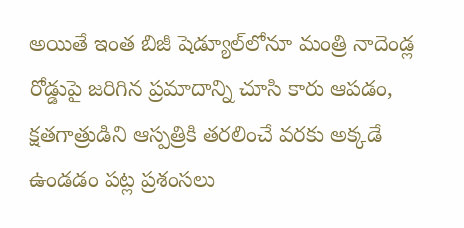అయితే ఇంత బిజీ షెడ్యూల్‌లోనూ మంత్రి నాదెండ్ల రోడ్డుపై జరిగిన ప్రమాదాన్ని చూసి కారు ఆపడం, క్షతగాత్రుడిని ఆస్పత్రికి తరలించే వరకు అక్కడే ఉండడం పట్ల ప్రశంసలు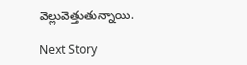వెల్లువెత్తుతున్నాయి.

Next Story